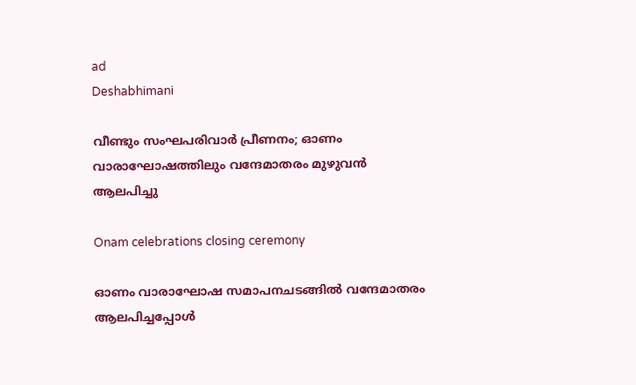ad
Deshabhimani

വീണ്ടും സംഘപരിവാർ പ്രീണനം; ഓണം വാരാഘോഷത്തിലും വന്ദേമാതരം മുഴുവൻ ആലപിച്ചു

Onam celebrations closing ceremony

ഓണം വാരാഘോഷ സമാപനചടങ്ങിൽ വന്ദേമാതരം ആലപിച്ചപ്പോൾ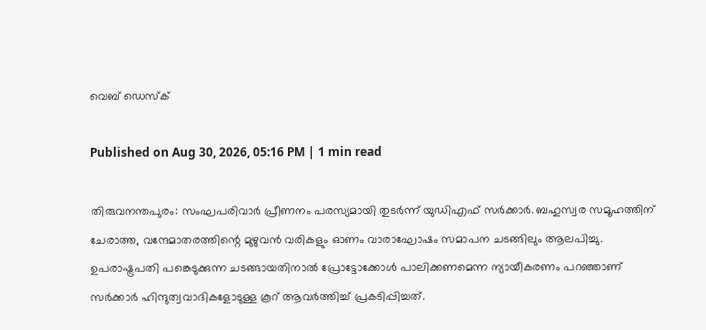വെബ് ഡെസ്ക്

Published on Aug 30, 2026, 05:16 PM | 1 min read

തിരുവനന്തപുരം: സംഘപരിവാർ പ്രീണനം പരസ്യമായി തുടർന്ന് യുഡിഎഫ് സർക്കാർ. ബഹുസ്വര സമൂഹത്തിന് ചേരാത്ത, വന്ദേമാതരത്തിന്റെ മുഴുവൻ വരികളും ഓണം വാരാഘോഷം സമാപന ചടങ്ങിലും ആലപിച്ചു. ഉപരാഷ്ട്രപതി പങ്കെടുക്കുന്ന ചടങ്ങായതിനാൽ പ്രോട്ടോക്കോൾ പാലിക്കണമെന്ന ന്യായീകരണം പറഞ്ഞാണ് സർക്കാർ ഹിന്ദുത്വവാദികളോടുള്ള കൂറ് ആവർത്തിച്ച് പ്രകടിപ്പിച്ചത്.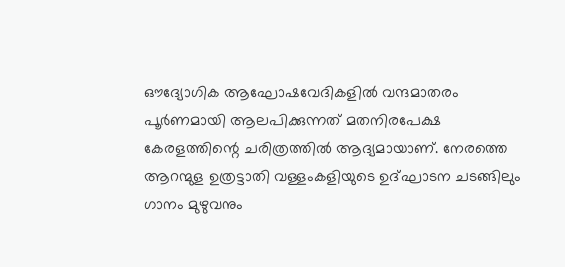ഔദ്യോഗിക ആഘോഷവേദികളിൽ വന്ദമാതരം പൂർണമായി ആലപിക്കുന്നത് മതനിരപേക്ഷ കേരളത്തിന്റെ ചരിത്രത്തിൽ ആദ്യമായാണ്. നേരത്തെ ആറന്മുള ഉത്രട്ടാതി വള്ളംകളിയുടെ ഉദ്ഘാടന ചടങ്ങിലും ഗാനം മുഴുവനും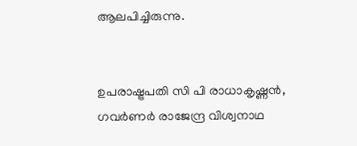ആലപിച്ചിരുന്നു.


ഉപരാഷ്ട്രപതി സി പി രാധാകൃഷ്ണൻ, ഗവർണർ രാജേന്ദ്ര വിശ്വനാഥ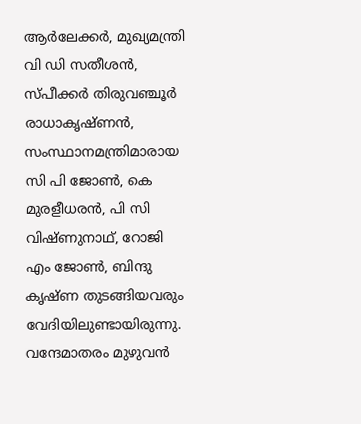ആർലേക്കർ, മുഖ്യമന്ത്രി വി ഡി സതീശൻ, സ്പീക്കർ തിരുവഞ്ചൂർ രാധാകൃഷ്ണൻ, സംസ്ഥാനമന്ത്രിമാരായ സി പി ജോൺ, കെ മുരളീധരൻ, പി സി വിഷ്ണുനാഥ്, റോജി എം ജോണ്‍, ബിന്ദു കൃഷ്ണ തുടങ്ങിയവരും വേദിയിലുണ്ടായിരുന്നു. വന്ദേമാതരം മുഴുവൻ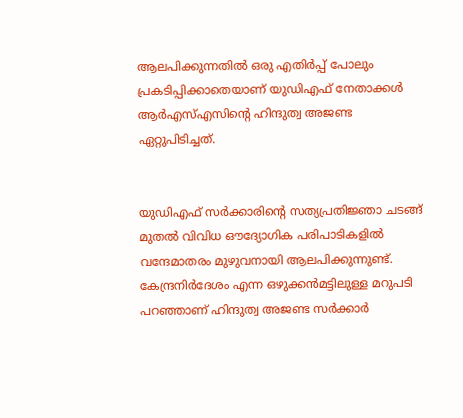ആലപിക്കുന്നതിൽ ഒരു എതിർപ്പ് പോലും പ്രകടിപ്പിക്കാതെയാണ് യുഡിഎഫ് നേതാക്കൾ ആർഎസ്എസിന്റെ ഹിന്ദുത്വ അജണ്ട ഏറ്റുപിടിച്ചത്.


യുഡിഎഫ് സർക്കാരിന്റെ സത്യപ്രതിജ്ഞാ ചടങ്ങ് മുതൽ വിവിധ ഔദ്യോഗിക പരിപാടികളിൽ വന്ദേമാതരം മുഴുവനായി ആലപിക്കുന്നുണ്ട്. കേന്ദ്രനിർദേശം എന്ന ഒഴുക്കൻമട്ടിലുള്ള മറുപടി പറഞ്ഞാണ് ഹിന്ദുത്വ അജണ്ട സർക്കാർ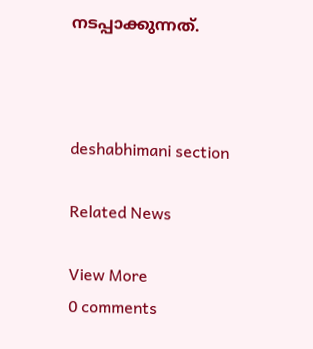നടപ്പാക്കുന്നത്.



deshabhimani section

Related News

View More
0 comments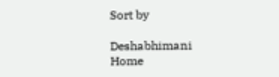Sort by

Deshabhimani
Home